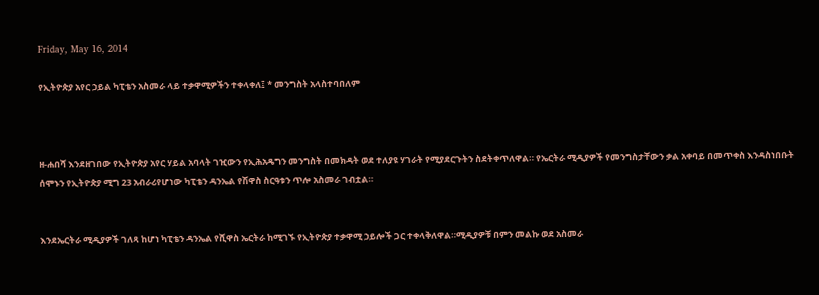Friday, May 16, 2014

የኢትዮጵያ አየር ኃይል ካፒቴን አስመራ ላይ ተቃዋሚዎችን ተቀላቀለ፤ * መንግስት አላስተባበለም



ዘ-ሐበሻ እንደዘገበው የኢትዮጵያ አየር ሃይል አባላት ገዢውን የኢሕአዴግን መንግስት በመክዳት ወደ ተለያዩ ሃገራት የሚያደርጉትን ስደትቀጥለዋል። የኤርትራ ሚዲያዎች የመንግስታቸውን ቃል አቀባይ በመጥቀስ እንዳስነበቡት ሰሞኑን የኢትዮጵያ ሚግ 23 አብራሪየሆነው ካፒቴን ዳንኤል የሽዋስ ስርዓቱን ጥሎ አስመራ ገብቷል።


እንደኤርትራ ሚዲያዎች ገለጻ ከሆነ ካፒቴን ዳንኤል የሺዋስ ኤርትራ ከሚገኙ የኢትዮጵያ ተቃዋሚ ኃይሎች ጋር ተቀላቅለዋል።ሚዲያዎቹ በምን መልኩ ወደ አስመራ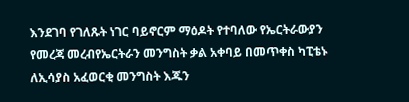እንደገባ የገለጹት ነገር ባይኖርም ማዕዶት የተባለው የኤርትራውያን የመረጃ መረብየኤርትራን መንግስት ቃል አቀባይ በመጥቀስ ካፒቴኑ ለኢሳያስ አፈወርቂ መንግስት እጁን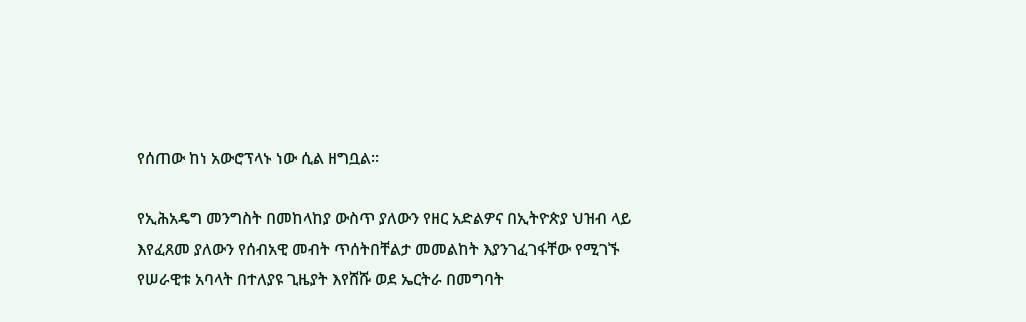የሰጠው ከነ አውሮፕላኑ ነው ሲል ዘግቧል።

የኢሕአዴግ መንግስት በመከላከያ ውስጥ ያለውን የዘር አድልዎና በኢትዮጵያ ህዝብ ላይ እየፈጸመ ያለውን የሰብአዊ መብት ጥሰትበቸልታ መመልከት እያንገፈገፋቸው የሚገኙ የሠራዊቱ አባላት በተለያዩ ጊዜያት እየሸሹ ወደ ኤርትራ በመግባት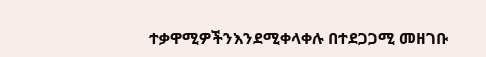ተቃዋሚዎችንእንደሚቀላቀሉ በተደጋጋሚ መዘገቡ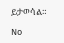ይታወሳል።

No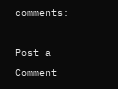comments:

Post a Comment